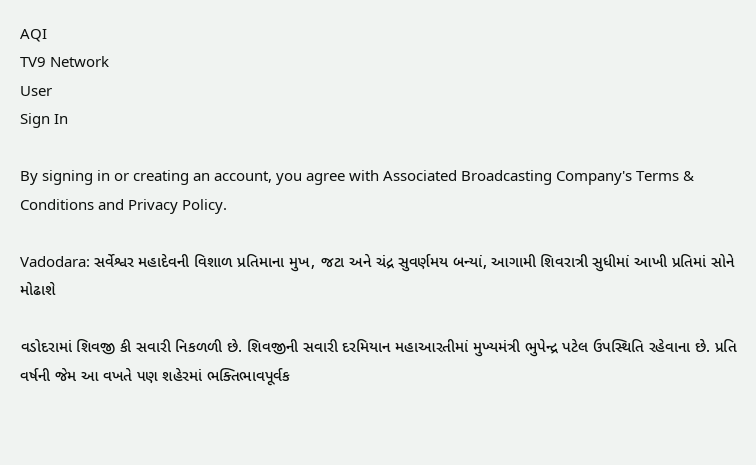AQI
TV9 Network
User
Sign In

By signing in or creating an account, you agree with Associated Broadcasting Company's Terms & Conditions and Privacy Policy.

Vadodara: સર્વેશ્વર મહાદેવની વિશાળ પ્રતિમાના મુખ, જટા અને ચંદ્ર સુવર્ણમય બન્યાં, આગામી શિવરાત્રી સુધીમાં આખી પ્રતિમાં સોને મોઢાશે

વડોદરામાં શિવજી કી સવારી નિકળળી છે. શિવજીની સવારી દરમિયાન મહાઆરતીમાં મુખ્યમંત્રી ભુપેન્દ્ર પટેલ ઉપસ્થિતિ રહેવાના છે. પ્રતિ વર્ષની જેમ આ વખતે પણ શહેરમાં ભક્તિભાવપૂર્વક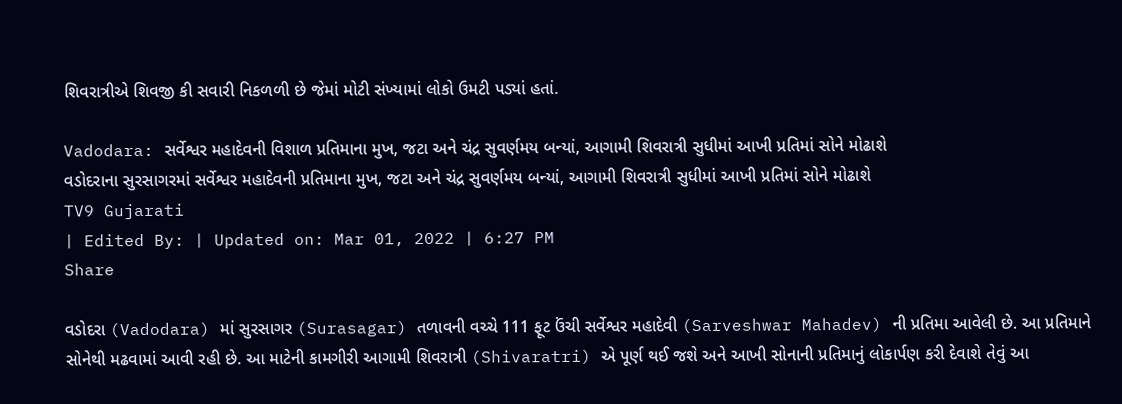શિવરાત્રીએ શિવજી કી સવારી નિકળળી છે જેમાં મોટી સંખ્યામાં લોકો ઉમટી પડ્યાં હતાં.

Vadodara: સર્વેશ્વર મહાદેવની વિશાળ પ્રતિમાના મુખ, જટા અને ચંદ્ર સુવર્ણમય બન્યાં, આગામી શિવરાત્રી સુધીમાં આખી પ્રતિમાં સોને મોઢાશે
વડોદરાના સુરસાગરમાં સર્વેશ્વર મહાદેવની પ્રતિમાના મુખ, જટા અને ચંદ્ર સુવર્ણમય બન્યાં, આગામી શિવરાત્રી સુધીમાં આખી પ્રતિમાં સોને મોઢાશે
TV9 Gujarati
| Edited By: | Updated on: Mar 01, 2022 | 6:27 PM
Share

વડોદરા (Vadodara) માં સુરસાગર (Surasagar) તળાવની વચ્ચે 111 ફૂટ ઉંચી સર્વેશ્વર મહાદેવી (Sarveshwar Mahadev) ની પ્રતિમા આવેલી છે. આ પ્રતિમાને સોનેથી મઢવામાં આવી રહી છે. આ માટેની કામગીરી આગામી શિવરાત્રી (Shivaratri) એ પૂર્ણ થઈ જશે અને આખી સોનાની પ્રતિમાનું લોકાર્પણ કરી દેવાશે તેવું આ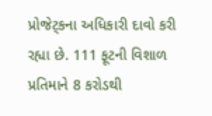પ્રોજેટ્કના અધિકારી દાવો કરી રહ્યા છે. 111 ફૂટની વિશાળ પ્રતિમાને 8 કરોડથી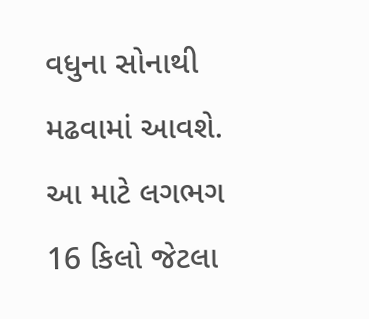વધુના સોનાથી મઢવામાં આવશે. આ માટે લગભગ 16 કિલો જેટલા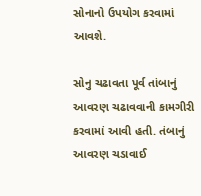સોનાનો ઉપયોગ કરવામાં આવશે.

સોનુ ચઢાવતા પૂર્વ તાંબાનું આવરણ ચઢાવવાની કામગીરી કરવામાં આવી હતી. તંબાનું આવરણ ચડાવાઈ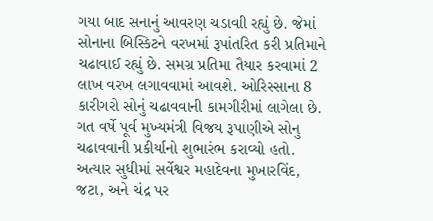ગયા બાદ સનાનું આવરણ ચડાવાી રહ્યું છે. જેમાં સોનાના બિસ્કિટને વરખમાં રૂપાંતરિત કરી પ્રતિમાને ચઢાવાઈ રહ્યું છે. સમગ્ર પ્રતિમા તૈયાર કરવામાં 2 લાખ વરખ લગાવવામાં આવશે. ઓરિસ્સાના 8 કારીગરો સોનું ચઢાવવાની કામગીરીમાં લાગેલા છે. ગત વર્ષે પૂર્વ મુખ્યમંત્રી વિજય રૂપાણીએ સોનુ ચઢાવવાની પ્રકીર્યાનો શુભારંભ કરાવ્યો હતો. અત્યાર સુધીમાં સર્વેશ્વર મહાદેવના મુખારવિંદ, જટા, અને ચંદ્ર પર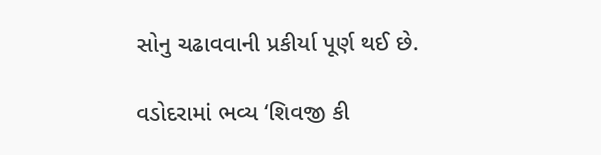સોનુ ચઢાવવાની પ્રકીર્યા પૂર્ણ થઈ છે.

વડોદરામાં ભવ્ય ‘શિવજી કી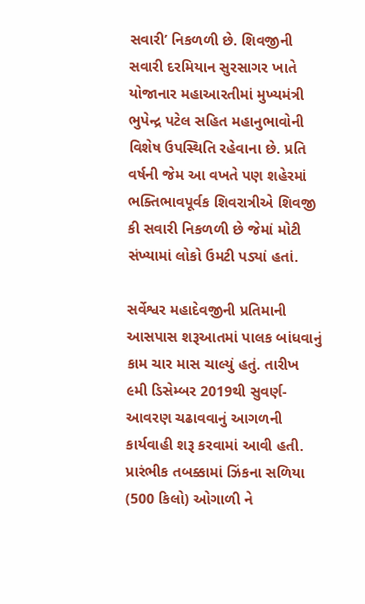સવારી’ નિકળળી છે. શિવજીની સવારી દરમિયાન સુરસાગર ખાતે યોજાનાર મહાઆરતીમાં મુખ્યમંત્રી ભુપેન્દ્ર પટેલ સહિત મહાનુભાવોની વિશેષ ઉપસ્થિતિ રહેવાના છે. પ્રતિ વર્ષની જેમ આ વખતે પણ શહેરમાં ભક્તિભાવપૂર્વક શિવરાત્રીએ શિવજી કી સવારી નિકળળી છે જેમાં મોટી સંખ્યામાં લોકો ઉમટી પડ્યાં હતાં.

સર્વેશ્વર મહાદેવજીની પ્રતિમાની આસપાસ શરૂઆતમાં પાલક બાંધવાનું કામ ચાર માસ ચાલ્યું હતું. તારીખ ૯મી ડિસેમ્બર 2019થી સુવર્ણ-આવરણ ચઢાવવાનું આગળની કાર્યવાહી શરૂ કરવામાં આવી હતી. પ્રારંભીક તબક્કામાં ઝિંકના સળિયા (500 કિલો) ઓગાળી ને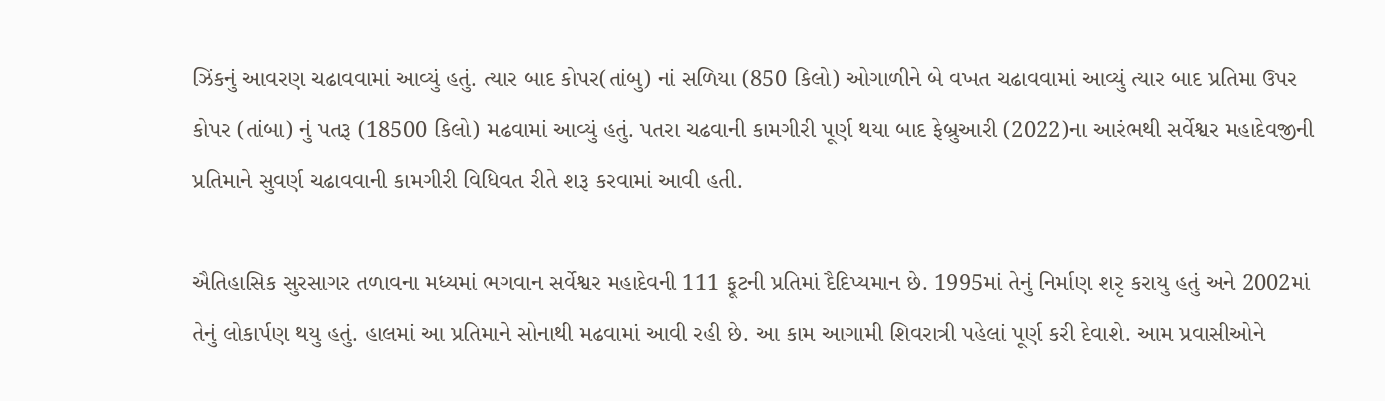ઝિંકનું આવરણ ચઢાવવામાં આવ્યું હતું. ત્યાર બાદ કોપર(તાંબુ) નાં સળિયા (850 કિલો) ઓગાળીને બે વખત ચઢાવવામાં આવ્યું ત્યાર બાદ પ્રતિમા ઉપર કોપર (તાંબા) નું પતરૂ (18500 કિલો) મઢવામાં આવ્યું હતું. પતરા ચઢવાની કામગીરી પૂર્ણ થયા બાદ ફેબ્રુઆરી (2022)ના આરંભથી સર્વેશ્વર મહાદેવજીની પ્રતિમાને સુવર્ણ ચઢાવવાની કામગીરી વિધિવત રીતે શરૂ કરવામાં આવી હતી.

ઐતિહાસિક સુરસાગર તળાવના મધ્યમાં ભગવાન સર્વેશ્વર મહાદેવની 111 ફૂટની પ્રતિમાં દૈદિપ્યમાન છે. 1995માં તેનું નિર્માણ શરૃ કરાયુ હતું અને 2002માં તેનું લોકાર્પણ થયુ હતું. હાલમાં આ પ્રતિમાને સોનાથી મઢવામાં આવી રહી છે. આ કામ આગામી શિવરાત્રી પહેલાં પૂર્ણ કરી દેવાશે. આમ પ્રવાસીઓને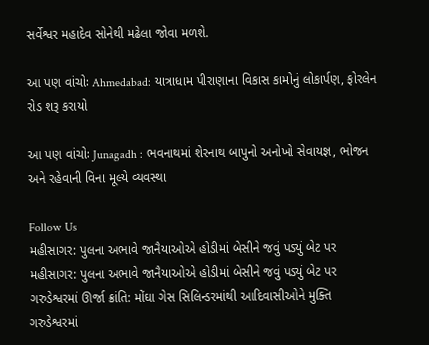સર્વેશ્વર મહાદેવ સોનેથી મઢેલા જોવા મળશે.

આ પણ વાંચોઃ Ahmedabad: યાત્રાધામ પીરાણાના વિકાસ કામોનું લોકાર્પણ, ફોરલેન રોડ શરૂ કરાયો

આ પણ વાંચોઃ Junagadh : ભવનાથમાં શેરનાથ બાપુનો અનોખો સેવાયજ્ઞ, ભોજન અને રહેવાની વિના મૂલ્યે વ્યવસ્થા

Follow Us
મહીસાગર: પુલના અભાવે જાનૈયાઓએ હોડીમાં બેસીને જવું પડ્યું બેટ પર
મહીસાગર: પુલના અભાવે જાનૈયાઓએ હોડીમાં બેસીને જવું પડ્યું બેટ પર
ગરુડેશ્વરમાં ઊર્જા ક્રાંતિ: મોંઘા ગેસ સિલિન્ડરમાંથી આદિવાસીઓને મુક્તિ
ગરુડેશ્વરમાં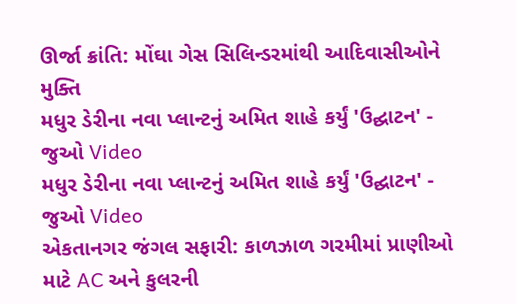ઊર્જા ક્રાંતિ: મોંઘા ગેસ સિલિન્ડરમાંથી આદિવાસીઓને મુક્તિ
મધુર ડેરીના નવા પ્લાન્ટનું અમિત શાહે કર્યું 'ઉદ્ઘાટન' - જુઓ Video
મધુર ડેરીના નવા પ્લાન્ટનું અમિત શાહે કર્યું 'ઉદ્ઘાટન' - જુઓ Video
એકતાનગર જંગલ સફારી: કાળઝાળ ગરમીમાં પ્રાણીઓ માટે AC અને કુલરની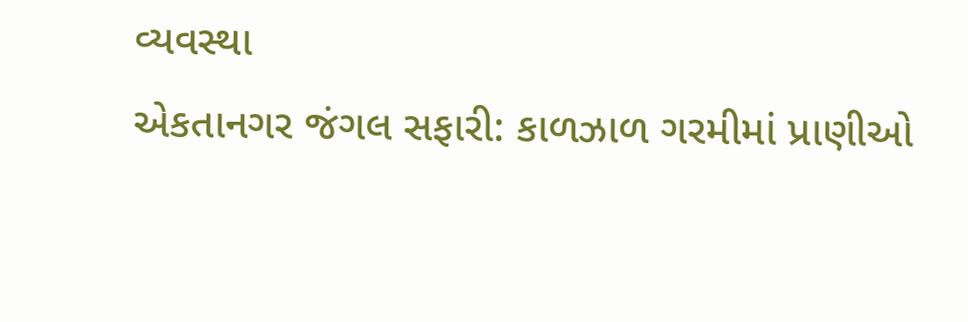વ્યવસ્થા
એકતાનગર જંગલ સફારી: કાળઝાળ ગરમીમાં પ્રાણીઓ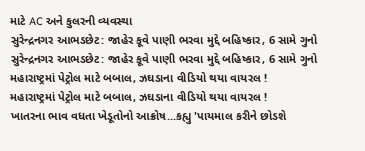માટે AC અને કુલરની વ્યવસ્થા
સુરેન્દ્રનગર આભડછેટ: જાહેર કૂવે પાણી ભરવા મુદ્દે બહિષ્કાર, 6 સામે ગુનો
સુરેન્દ્રનગર આભડછેટ: જાહેર કૂવે પાણી ભરવા મુદ્દે બહિષ્કાર, 6 સામે ગુનો
મહારાષ્ટ્રમાં પેટ્રોલ માટે બબાલ, ઝઘડાના વીડિયો થયા વાયરલ !
મહારાષ્ટ્રમાં પેટ્રોલ માટે બબાલ, ઝઘડાના વીડિયો થયા વાયરલ !
ખાતરના ભાવ વધતા ખેડૂતોનો આક્રોષ...કહ્યુ 'પાયમાલ કરીને છોડશે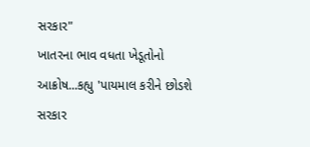સરકાર"
ખાતરના ભાવ વધતા ખેડૂતોનો આક્રોષ...કહ્યુ 'પાયમાલ કરીને છોડશે સરકાર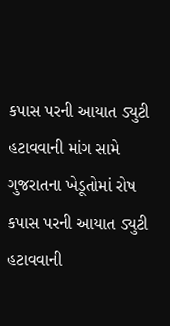કપાસ પરની આયાત ડ્યુટી હટાવવાની માંગ સામે ગુજરાતના ખેડૂતોમાં રોષ
કપાસ પરની આયાત ડ્યુટી હટાવવાની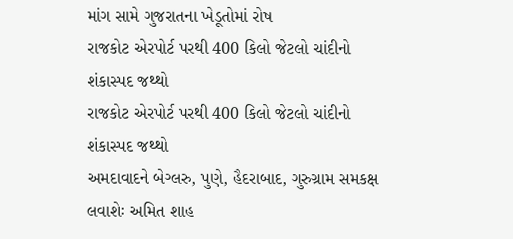માંગ સામે ગુજરાતના ખેડૂતોમાં રોષ
રાજકોટ એરપોર્ટ પરથી 400 કિલો જેટલો ચાંદીનો શંકાસ્પદ જથ્થો
રાજકોટ એરપોર્ટ પરથી 400 કિલો જેટલો ચાંદીનો શંકાસ્પદ જથ્થો
અમદાવાદને બેગ્લરુ, પુણે, હૈદરાબાદ, ગુરુગ્રામ સમકક્ષ લવાશેઃ અમિત શાહ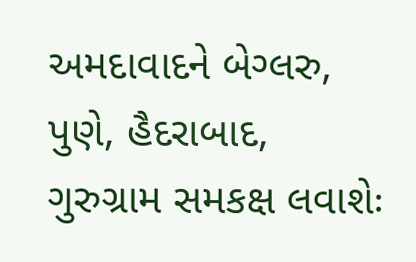અમદાવાદને બેગ્લરુ, પુણે, હૈદરાબાદ, ગુરુગ્રામ સમકક્ષ લવાશેઃ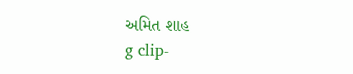અમિત શાહ
g clip-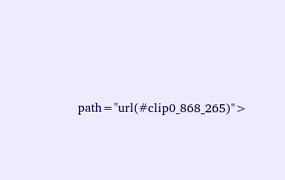path="url(#clip0_868_265)">